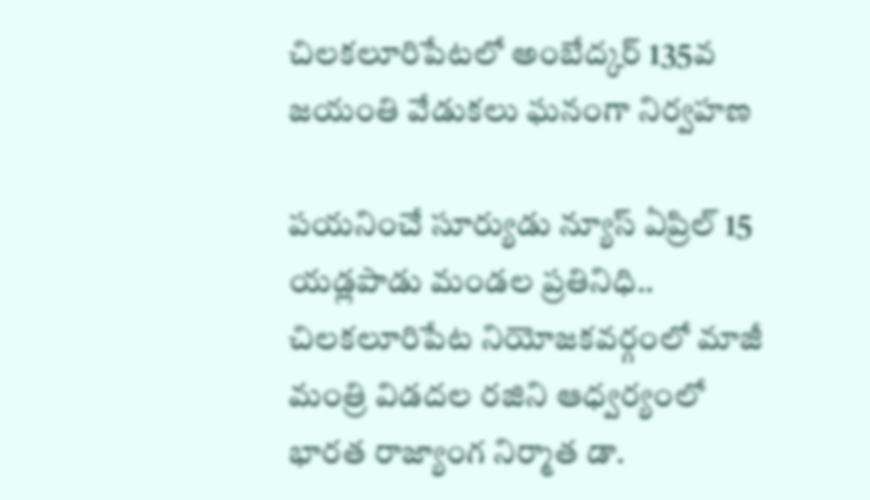చిలకలూరిపేటలో అంబేద్కర్ 135వ జయంతి వేడుకలు ఘనంగా నిర్వహణ

పయనించే సూర్యుడు న్యూస్ ఏప్రిల్ 15 యడ్లపాడు మండల ప్రతినిధి.. చిలకలూరిపేట నియోజకవర్గంలో మాజీ మంత్రి విడదల రజిని ఆధ్వర్యంలో భారత రాజ్యాంగ నిర్మాత డా.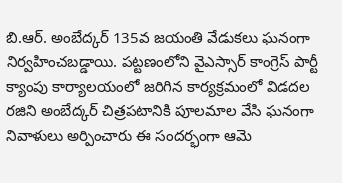బి.ఆర్. అంబేద్కర్ 135వ జయంతి వేడుకలు ఘనంగా నిర్వహించబడ్డాయి. పట్టణంలోని వైఎస్సార్ కాంగ్రెస్ పార్టీ క్యాంపు కార్యాలయంలో జరిగిన కార్యక్రమంలో విడదల రజిని అంబేద్కర్ చిత్రపటానికి పూలమాల వేసి ఘనంగా నివాళులు అర్పించారు ఈ సందర్భంగా ఆమె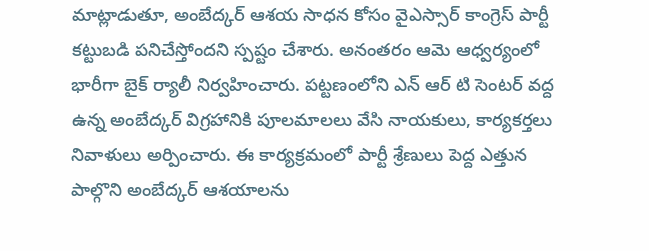మాట్లాడుతూ, అంబేద్కర్ ఆశయ సాధన కోసం వైఎస్సార్ కాంగ్రెస్ పార్టీ కట్టుబడి పనిచేస్తోందని స్పష్టం చేశారు. అనంతరం ఆమె ఆధ్వర్యంలో భారీగా బైక్ ర్యాలీ నిర్వహించారు. పట్టణంలోని ఎన్ ఆర్ టి సెంటర్ వద్ద ఉన్న అంబేద్కర్ విగ్రహానికి పూలమాలలు వేసి నాయకులు, కార్యకర్తలు నివాళులు అర్పించారు. ఈ కార్యక్రమంలో పార్టీ శ్రేణులు పెద్ద ఎత్తున పాల్గొని అంబేద్కర్ ఆశయాలను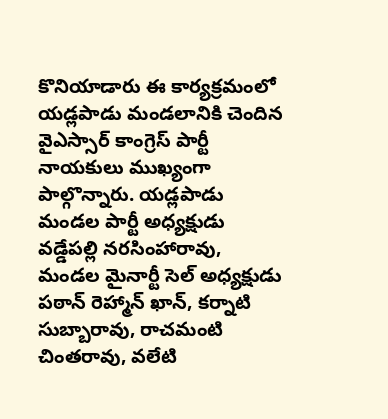కొనియాడారు ఈ కార్యక్రమంలో యడ్లపాడు మండలానికి చెందిన వైఎస్సార్ కాంగ్రెస్ పార్టీ నాయకులు ముఖ్యంగా పాల్గొన్నారు. యడ్లపాడు మండల పార్టీ అధ్యక్షుడు వడ్డేపల్లి నరసింహారావు, మండల మైనార్టీ సెల్ అధ్యక్షుడు పఠాన్ రెహ్మాన్ ఖాన్, కర్నాటి సుబ్బారావు, రాచమంటి చింతరావు, వలేటి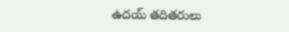ఉదయ్ తదితరులు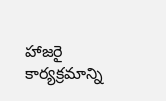హాజరై కార్యక్రమాన్ని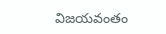విజయవంతం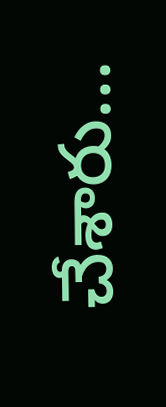చేశారు…